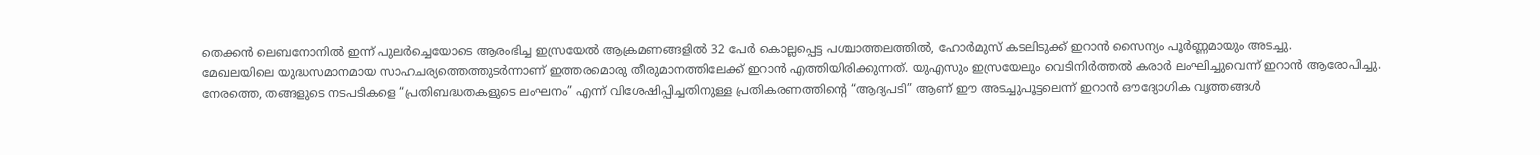തെക്കൻ ലെബനോനിൽ ഇന്ന് പുലർച്ചെയോടെ ആരംഭിച്ച ഇസ്രയേൽ ആക്രമണങ്ങളിൽ 32 പേർ കൊല്ലപ്പെട്ട പശ്ചാത്തലത്തിൽ, ഹോർമുസ് കടലിടുക്ക് ഇറാൻ സൈന്യം പൂർണ്ണമായും അടച്ചു.
മേഖലയിലെ യുദ്ധസമാനമായ സാഹചര്യത്തെത്തുടർന്നാണ് ഇത്തരമൊരു തീരുമാനത്തിലേക്ക് ഇറാൻ എത്തിയിരിക്കുന്നത്. യുഎസും ഇസ്രയേലും വെടിനിർത്തൽ കരാർ ലംഘിച്ചുവെന്ന് ഇറാൻ ആരോപിച്ചു.
നേരത്തെ, തങ്ങളുടെ നടപടികളെ “പ്രതിബദ്ധതകളുടെ ലംഘനം” എന്ന് വിശേഷിപ്പിച്ചതിനുള്ള പ്രതികരണത്തിന്റെ “ആദ്യപടി” ആണ് ഈ അടച്ചുപൂട്ടലെന്ന് ഇറാൻ ഔദ്യോഗിക വൃത്തങ്ങൾ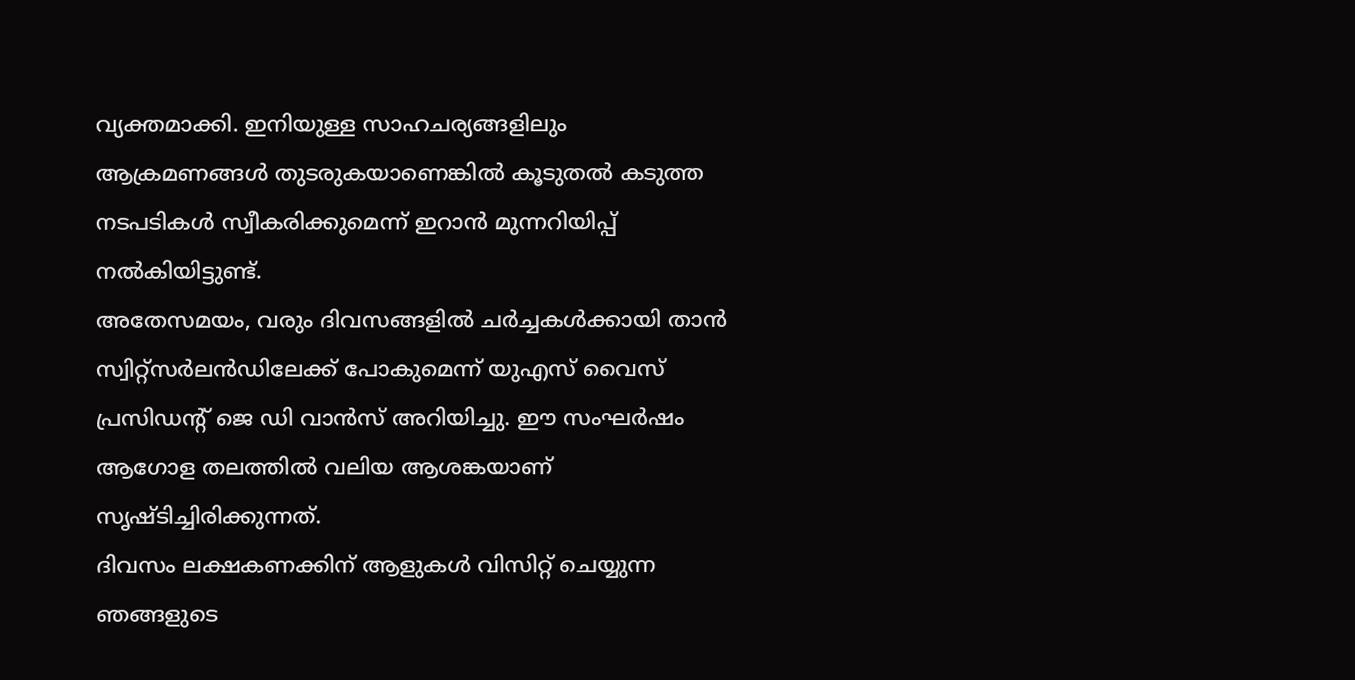വ്യക്തമാക്കി. ഇനിയുള്ള സാഹചര്യങ്ങളിലും ആക്രമണങ്ങൾ തുടരുകയാണെങ്കിൽ കൂടുതൽ കടുത്ത നടപടികൾ സ്വീകരിക്കുമെന്ന് ഇറാൻ മുന്നറിയിപ്പ് നൽകിയിട്ടുണ്ട്.
അതേസമയം, വരും ദിവസങ്ങളിൽ ചർച്ചകൾക്കായി താൻ സ്വിറ്റ്സർലൻഡിലേക്ക് പോകുമെന്ന് യുഎസ് വൈസ് പ്രസിഡന്റ് ജെ ഡി വാൻസ് അറിയിച്ചു. ഈ സംഘർഷം ആഗോള തലത്തിൽ വലിയ ആശങ്കയാണ് സൃഷ്ടിച്ചിരിക്കുന്നത്.
ദിവസം ലക്ഷകണക്കിന് ആളുകൾ വിസിറ്റ് ചെയ്യുന്ന ഞങ്ങളുടെ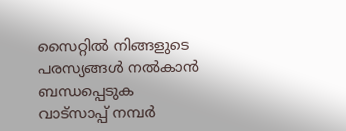സൈറ്റിൽ നിങ്ങളുടെ പരസ്യങ്ങൾ നൽകാൻ ബന്ധപ്പെടുക വാട്സാപ്പ് നമ്പർ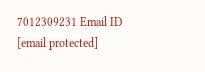7012309231 Email ID [email protected]